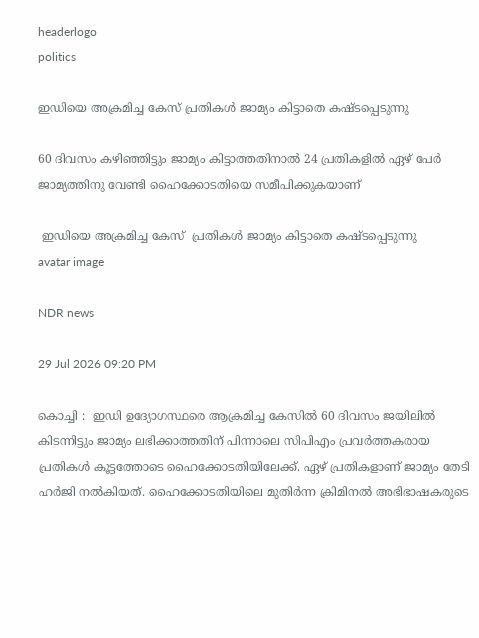headerlogo
politics

ഇഡിയെ അക്രമിച്ച കേസ് പ്രതികൾ ജാമ്യം കിട്ടാതെ കഷ്ടപ്പെടുന്നു

60 ദിവസം കഴിഞ്ഞിട്ടും ജാമ്യം കിട്ടാത്തതിനാൽ 24 പ്രതികളിൽ ഏഴ് പേർ ജാമ്യത്തിനു വേണ്ടി ഹൈക്കോടതിയെ സമീപിക്കുകയാണ്

 ഇഡിയെ അക്രമിച്ച കേസ്  പ്രതികൾ ജാമ്യം കിട്ടാതെ കഷ്ടപ്പെടുന്നു
avatar image

NDR news

29 Jul 2026 09:20 PM

കൊച്ചി :  ഇഡി ഉദ്യോഗസ്ഥരെ ആക്രമിച്ച കേസിൽ 60 ദിവസം ജയിലിൽ കിടന്നിട്ടും ജാമ്യം ലഭിക്കാത്തതിന് പിന്നാലെ സിപിഎം പ്രവർത്തകരായ പ്രതികൾ കൂട്ടത്തോടെ ഹൈക്കോടതിയിലേക്ക്. ഏഴ് പ്രതികളാണ് ജാമ്യം തേടി ഹ‍ർജി നൽകിയത്. ഹൈക്കോടതിയിലെ മുതിർന്ന ക്രിമിനൽ അഭിഭാഷകരുടെ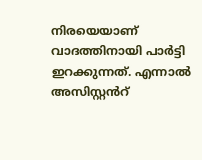നിരയെയാണ് വാദത്തിനായി പാർട്ടി ഇറക്കുന്നത്. എന്നാൽ അസിസ്റ്റൻറ്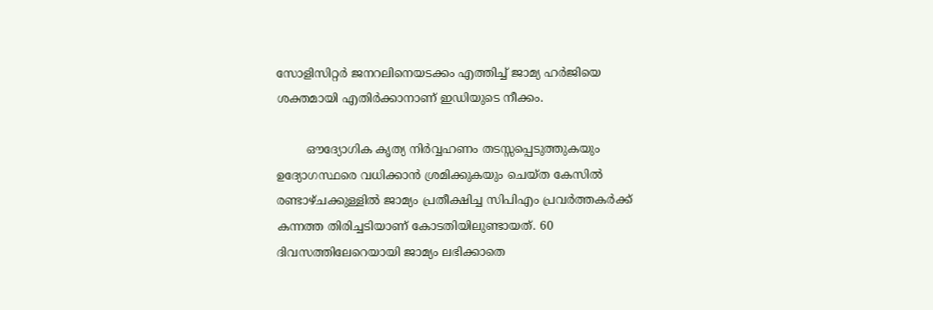സോളിസിറ്റർ ജനറലിനെയടക്കം എത്തിച്ച് ജാമ്യ ഹർജിയെ ശക്തമായി എതിർക്കാനാണ് ഇഡിയുടെ നീക്കം.

        ഔദ്യോഗിക കൃത്യ നിർവ്വഹണം തടസ്സപ്പെടുത്തുകയും ഉദ്യോഗസ്ഥരെ വധിക്കാൻ ശ്രമിക്കുകയും ചെയ്ത കേസിൽ രണ്ടാഴ്ചക്കുള്ളിൽ ജാമ്യം പ്രതീക്ഷിച്ച സിപിഎം പ്രവർത്തകർക്ക് കന്നത്ത തിരിച്ചടിയാണ് കോടതിയിലുണ്ടായത്. 60 ദിവസത്തിലേറെയായി ജാമ്യം ലഭിക്കാതെ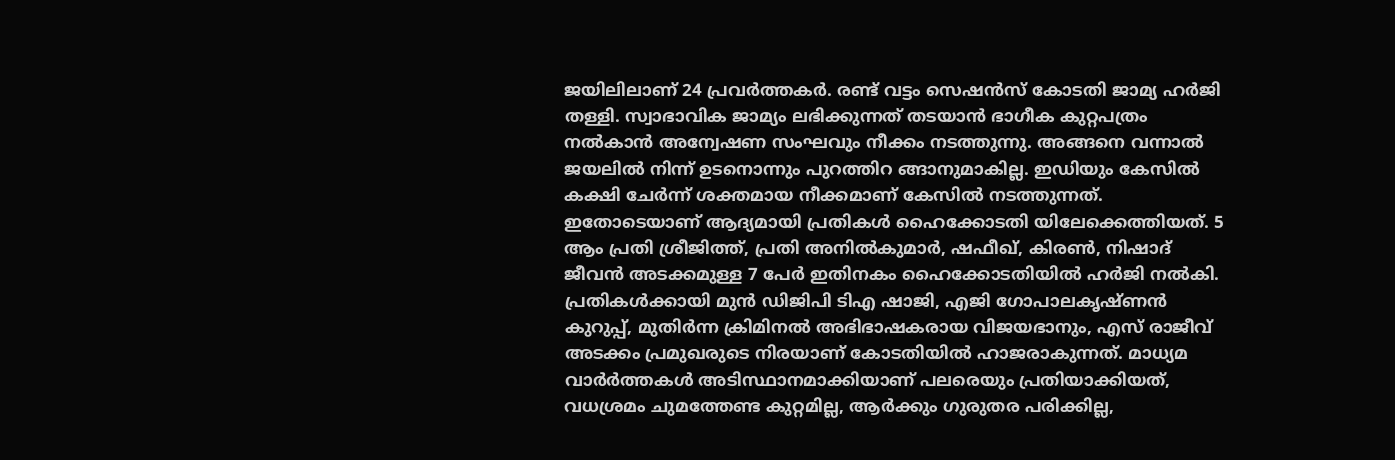ജയിലിലാണ് 24 പ്രവർത്തകർ. രണ്ട് വട്ടം സെഷൻസ് കോടതി ജാമ്യ ഹർജി തള്ളി. സ്വാഭാവിക ജാമ്യം ലഭിക്കുന്നത് തടയാൻ ഭാഗീക കുറ്റപത്രം നൽകാൻ അന്വേഷണ സംഘവും നീക്കം നടത്തുന്നു. അങ്ങനെ വന്നാൽ ജയലിൽ നിന്ന് ഉടനൊന്നും പുറത്തിറ ങ്ങാനുമാകില്ല. ഇഡിയും കേസിൽ കക്ഷി ചേർന്ന് ശക്തമായ നീക്കമാണ് കേസിൽ നടത്തുന്നത്. ഇതോടെയാണ് ആദ്യമായി പ്രതികൾ ഹൈക്കോടതി യിലേക്കെത്തിയത്. 5 ആം പ്രതി ശ്രീജിത്ത്, പ്രതി അനിൽകുമാർ, ഷഫീഖ്, കിരൺ, നിഷാദ് ജീവൻ അടക്കമുള്ള 7 പേർ ഇതിനകം ഹൈക്കോടതിയിൽ ഹർജി നൽകി. പ്രതികൾക്കായി മുൻ ഡിജിപി ടിഎ ഷാജി, എജി ഗോപാലകൃഷ്ണൻ കുറുപ്പ്, മുതിർന്ന ക്രിമിനൽ അഭിഭാഷകരായ വിജയഭാനും, എസ് രാജീവ് അടക്കം പ്രമുഖരുടെ നിരയാണ് കോടതിയിൽ ഹാജരാകുന്നത്. മാധ്യമ വാർർത്തകൾ അടിസ്ഥാനമാക്കിയാണ് പലരെയും പ്രതിയാക്കിയത്, വധശ്രമം ചുമത്തേണ്ട കുറ്റമില്ല, ആർക്കും ഗുരുതര പരിക്കില്ല,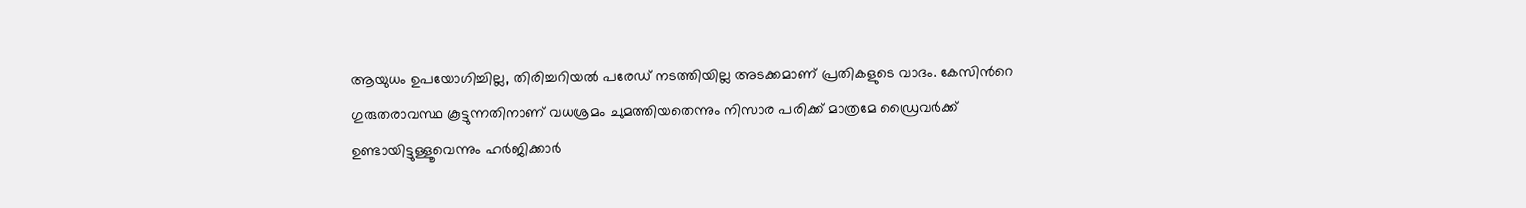ആയുധം ഉപയോഗിച്ചില്ല, തിരിച്ചറിയൽ പരേഡ് നടത്തിയില്ല അടക്കമാണ് പ്രതികളുടെ വാദം. കേസിൻറെ ഗുരുതരാവസ്ഥ കൂട്ടുന്നതിനാണ് വധശ്രമം ചുമത്തിയതെന്നും നിസാര പരിക്ക് മാത്രമേ ഡ്രൈവർക്ക് ഉണ്ടായിട്ടുള്ളൂവെന്നും ഹർജിക്കാർ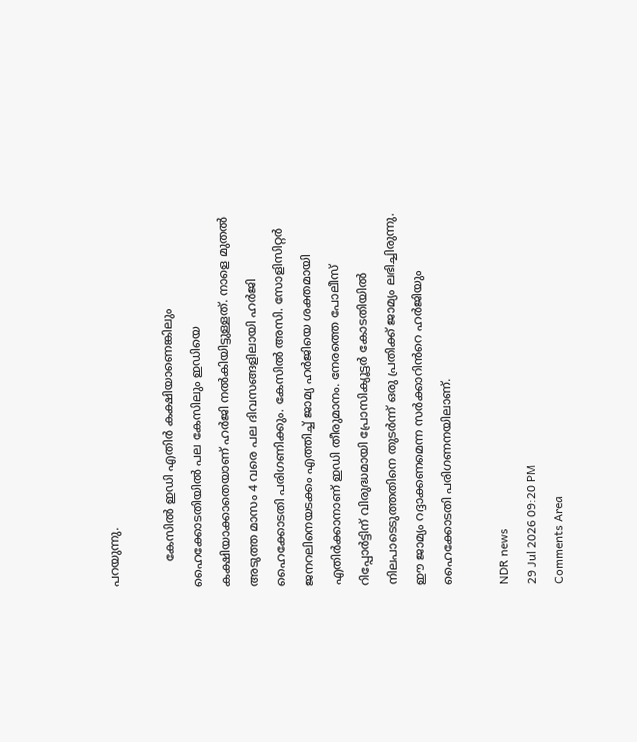പറയുന്നു.

       കേസിൽ ഇഡി എതിർ കക്ഷിയാണെങ്കിലും ഹൈക്കോടതിയിൽ പല കേസിലും ഇഡിയെ കക്ഷിയാക്കാതെയാണ് ഹർജി നൽകിയിട്ടുള്ളത്. നാളെ മുതൽ അടുത്ത മാസം 4 വരെ പല ദിവസങ്ങളിലായി ഹർജി ഹൈക്കോടതി പരിഗണിക്കും. കേസിൽ അസി. സോളിസിറ്റർ ജനറലിനെയടക്കം എത്തിച്ച് ജാമ്യ ഹർജിയെ ശക്തമായി എതിർക്കാനാണ് ഇഡി തീരുമാനം. നേരത്തെ പോലീസ് റിപ്പോ‍ർട്ടിന് വിരുദ്ധമായി പ്രോസിക്യൂട്ടർ കോടതിയിൽ നിലപാടെടുത്തതിനെ തുടർന്ന് ഒരു പ്രതിക്ക് ജാമ്യം ലഭിച്ചിരുന്നു. ഈ ജാമ്യം റദ്ദാക്കണമെന്ന സർക്കാറിൻറെ ഹർജിയും ഹൈക്കോടതി പരിഗണനയിലാണ്.

NDR news
29 Jul 2026 09:20 PM
Comments Area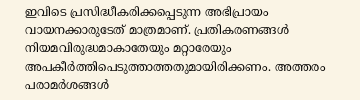ഇവിടെ പ്രസിദ്ധീകരിക്കപ്പെടുന്ന അഭിപ്രായം വായനക്കാരുടേത് മാത്രമാണ്. പ്രതികരണങ്ങൾ നിയമവിരുദ്ധമാകാതേയും മറ്റാരേയും അപകീർത്തിപെടുത്താത്തതുമായിരിക്കണം. അത്തരം പരാമർശങ്ങൾ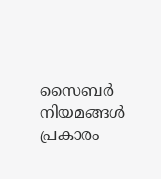സൈബർ നിയമങ്ങൾ പ്രകാരം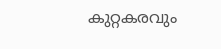കുറ്റകരവും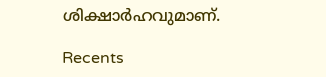ശിക്ഷാർഹവുമാണ്.

Recents